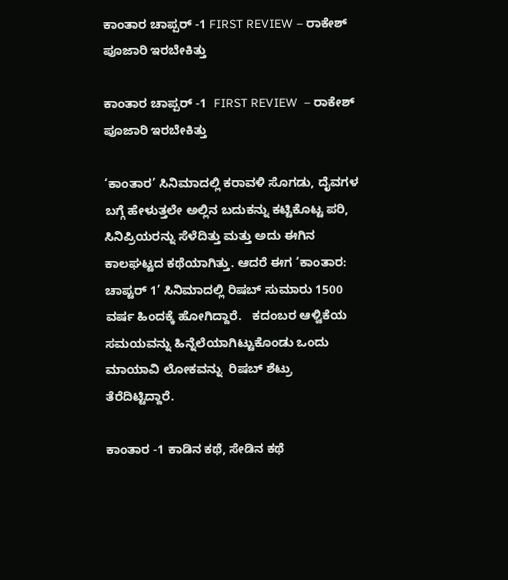ಕಾಂತಾರ ಚಾಪ್ಪರ್ -1 FIRST REVIEW – ರಾಕೇಶ್ ಪೂಜಾರಿ ಇರಬೇಕಿತ್ತು

ಕಾಂತಾರ ಚಾಪ್ಪರ್ -1  FIRST REVIEW  – ರಾಕೇಶ್ ಪೂಜಾರಿ ಇರಬೇಕಿತ್ತು

‘ಕಾಂತಾರ’ ಸಿನಿಮಾದಲ್ಲಿ ಕರಾವಳಿ ಸೊಗಡು, ದೈವಗಳ ಬಗ್ಗೆ ಹೇಳುತ್ತಲೇ ಅಲ್ಲಿನ ಬದುಕನ್ನು ಕಟ್ಟಿಕೊಟ್ಟ ಪರಿ, ಸಿನಿಪ್ರಿಯರನ್ನು ಸೆಳೆದಿತ್ತು ಮತ್ತು ಅದು ಈಗಿನ ಕಾಲಘಟ್ಟದ ಕಥೆಯಾಗಿತ್ತು. ಆದರೆ ಈಗ ‘ಕಾಂತಾರ: ಚಾಪ್ಟರ್ 1’ ಸಿನಿಮಾದಲ್ಲಿ ರಿಷಬ್ ಸುಮಾರು 1500 ವರ್ಷ ಹಿಂದಕ್ಕೆ ಹೋಗಿದ್ದಾರೆ.   ಕದಂಬರ ಆಳ್ವಿಕೆಯ ಸಮಯವನ್ನು ಹಿನ್ನೆಲೆಯಾಗಿಟ್ಟುಕೊಂಡು ಒಂದು ಮಾಯಾವಿ ಲೋಕವನ್ನು  ರಿಷಬ್ ಶೆಟ್ರು ತೆರೆದಿಟ್ಟಿದ್ದಾರೆ.

ಕಾಂತಾರ -1 ಕಾಡಿನ ಕಥೆ, ಸೇಡಿನ ಕಥೆ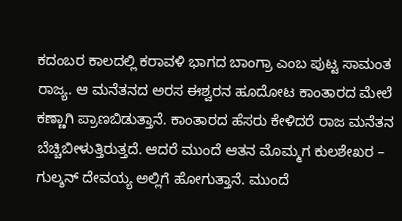ಕದಂಬರ ಕಾಲದಲ್ಲಿ ಕರಾವಳಿ ಭಾಗದ ಬಾಂಗ್ರಾ ಎಂಬ ಪುಟ್ಟ ಸಾಮಂತ ರಾಜ್ಯ. ಆ ಮನೆತನದ ಅರಸ ಈಶ್ವರನ ಹೂದೋಟ ಕಾಂತಾರದ ಮೇಲೆ ಕಣ್ಣಾಗಿ ಪ್ರಾಣಬಿಡುತ್ತಾನೆ. ಕಾಂತಾರದ ಹೆಸರು ಕೇಳಿದರೆ ರಾಜ ಮನೆತನ ಬೆಚ್ಚಿಬೀಳುತ್ತಿರುತ್ತದೆ. ಆದರೆ ಮುಂದೆ ಆತನ ಮೊಮ್ಮಗ ಕುಲಶೇಖರ – ಗುಲ್ಶನ್ ದೇವಯ್ಯ ಅಲ್ಲಿಗೆ ಹೋಗುತ್ತಾನೆ. ಮುಂದೆ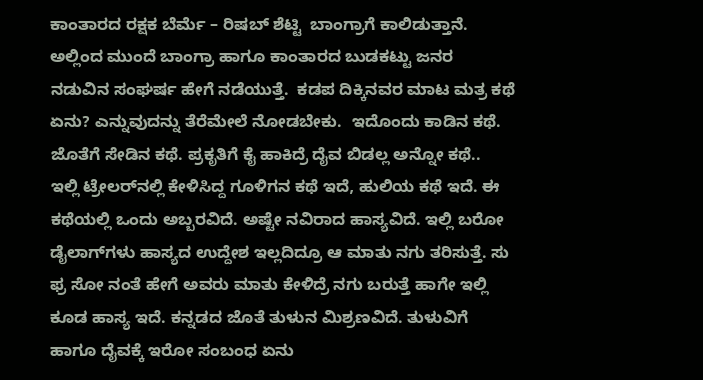ಕಾಂತಾರದ ರಕ್ಷಕ ಬೆರ್ಮೆ – ರಿಷಬ್ ಶೆಟ್ಟಿ  ಬಾಂಗ್ರಾಗೆ ಕಾಲಿಡುತ್ತಾನೆ. ಅಲ್ಲಿಂದ ಮುಂದೆ ಬಾಂಗ್ರಾ ಹಾಗೂ ಕಾಂತಾರದ ಬುಡಕಟ್ಟು ಜನರ ನಡುವಿನ ಸಂಘರ್ಷ ಹೇಗೆ ನಡೆಯುತ್ತೆ.  ಕಡಪ ದಿಕ್ಕಿನವರ ಮಾಟ ಮತ್ರ ಕಥೆ ಏನು? ಎನ್ನುವುದನ್ನು ತೆರೆಮೇಲೆ ನೋಡಬೇಕು.  ಇದೊಂದು ಕಾಡಿನ ಕಥೆ. ಜೊತೆಗೆ ಸೇಡಿನ ಕಥೆ. ಪ್ರಕೃತಿಗೆ ಕೈ ಹಾಕಿದ್ರೆ ದೈವ ಬಿಡಲ್ಲ ಅನ್ನೋ ಕಥೆ..  ಇಲ್ಲಿ ಟ್ರೇಲರ್‌ನಲ್ಲಿ ಕೇಳಿಸಿದ್ದ ಗೂಳಿಗನ ಕಥೆ ಇದೆ, ಹುಲಿಯ ಕಥೆ ಇದೆ. ಈ ಕಥೆಯಲ್ಲಿ ಒಂದು ಅಬ್ಬರವಿದೆ. ಅಷ್ಟೇ ನವಿರಾದ ಹಾಸ್ಯವಿದೆ. ಇಲ್ಲಿ ಬರೋ ಡೈಲಾಗ್‌ಗಳು ಹಾಸ್ಯದ ಉದ್ದೇಶ ಇಲ್ಲದಿದ್ರೂ ಆ ಮಾತು ನಗು ತರಿಸುತ್ತೆ. ಸು ಫ್ರ ಸೋ ನಂತೆ ಹೇಗೆ ಅವರು ಮಾತು ಕೇಳಿದ್ರೆ ನಗು ಬರುತ್ತೆ ಹಾಗೇ ಇಲ್ಲಿ ಕೂಡ ಹಾಸ್ಯ ಇದೆ. ಕನ್ನಡದ ಜೊತೆ ತುಳುನ ಮಿಶ್ರಣವಿದೆ. ತುಳುವಿಗೆ ಹಾಗೂ ದೈವಕ್ಕೆ ಇರೋ ಸಂಬಂಧ ಏನು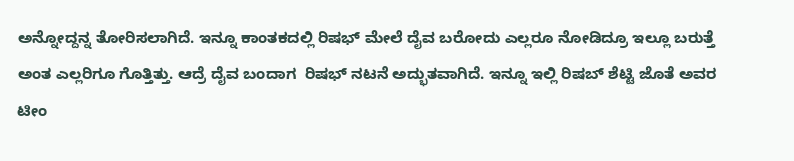ಅನ್ನೋದ್ದನ್ನ ತೋರಿಸಲಾಗಿದೆ. ಇನ್ನೂ ಕಾಂತಕದಲ್ಲಿ ರಿಷಭ್ ಮೇಲೆ ದೈವ ಬರೋದು ಎಲ್ಲರೂ ನೋಡಿದ್ರೂ ಇಲ್ಲೂ ಬರುತ್ತೆ ಅಂತ ಎಲ್ಲರಿಗೂ ಗೊತ್ತಿತ್ತು. ಆದ್ರೆ ದೈವ ಬಂದಾಗ  ರಿಷಭ್ ನಟನೆ ಅದ್ಭುತವಾಗಿದೆ. ಇನ್ನೂ ಇಲ್ಲಿ ರಿಷಬ್ ಶೆಟ್ಟಿ ಜೊತೆ ಅವರ ಟೀಂ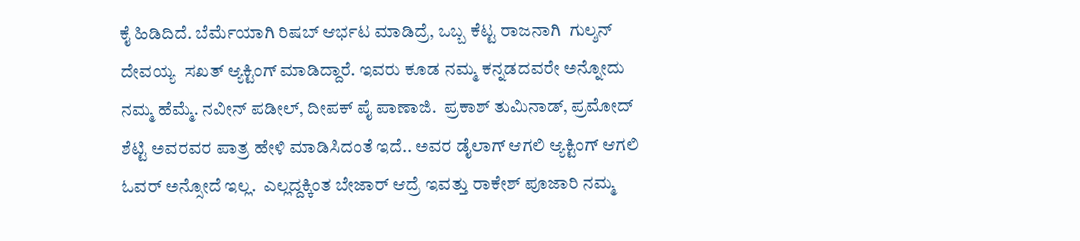ಕೈ ಹಿಡಿದಿದೆ. ಬೆರ್ಮೆಯಾಗಿ ರಿಷಬ್ ಆರ್ಭಟ ಮಾಡಿದ್ರೆ, ಒಬ್ಬ ಕೆಟ್ಟ ರಾಜನಾಗಿ  ಗುಲ್ಶನ್ ದೇವಯ್ಯ  ಸಖತ್ ಆ್ಯಕ್ಟಿಂಗ್ ಮಾಡಿದ್ದಾರೆ. ಇವರು ಕೂಡ ನಮ್ಮ ಕನ್ನಡದವರೇ ಅನ್ನೋದು ನಮ್ಮ ಹೆಮ್ಮೆ. ನವೀನ್ ಪಡೀಲ್, ದೀಪಕ್ ಪೈ ಪಾಣಾಜಿ.  ಪ್ರಕಾಶ್ ತುಮಿನಾಡ್, ಪ್ರಮೋದ್ ಶೆಟ್ಟಿ ಅವರವರ ಪಾತ್ರ ಹೇಳಿ ಮಾಡಿಸಿದಂತೆ ಇದೆ.. ಅವರ ಡೈಲಾಗ್ ಆಗಲಿ ಆ್ಯಕ್ಟಿಂಗ್ ಆಗಲಿ ಓವರ್ ಅನ್ಸೋದೆ ಇಲ್ಲ.  ಎಲ್ಲದ್ದಕ್ಕಿಂತ ಬೇಜಾರ್ ಆದ್ರೆ ಇವತ್ತು ರಾಕೇಶ್ ಪೂಜಾರಿ ನಮ್ಮ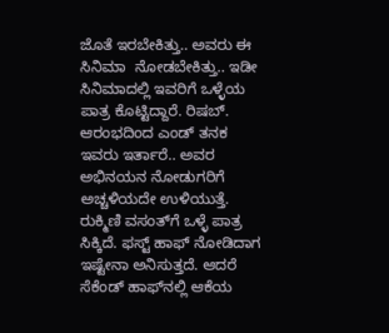ಜೊತೆ ಇರಬೇಕಿತ್ತು.. ಅವರು ಈ ಸಿನಿಮಾ  ನೋಡಬೇಕಿತ್ತು.. ಇಡೀ ಸಿನಿಮಾದಲ್ಲಿ ಇವರಿಗೆ ಒಳ್ಳೆಯ ಪಾತ್ರ ಕೊಟ್ಟಿದ್ದಾರೆ. ರಿಷಬ್. ಆರಂಭದಿಂದ ಎಂಡ್ ತನಕ ಇವರು ಇರ್ತಾರೆ.. ಅವರ ಅಭಿನಯನ ನೋಡುಗರಿಗೆ ಅಚ್ಚಳಿಯದೇ ಉಳಿಯುತ್ತೆ. ರುಕ್ಮಿಣಿ ವಸಂತ್‌ಗೆ ಒಳ್ಳೆ ಪಾತ್ರ ಸಿಕ್ಕಿದೆ. ಫಸ್ಟ್ ಹಾಫ್ ನೋಡಿದಾಗ ಇಷ್ಟೇನಾ ಅನಿಸುತ್ತದೆ. ಆದರೆ ಸೆಕೆಂಡ್ ಹಾಫ್‌ನಲ್ಲಿ ಆಕೆಯ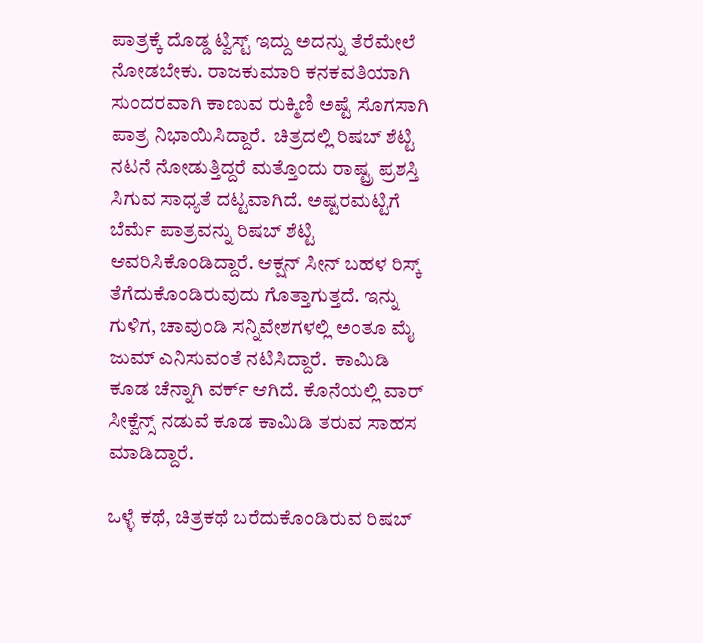ಪಾತ್ರಕ್ಕೆ ದೊಡ್ಡ ಟ್ವಿಸ್ಟ್ ಇದ್ದು ಅದನ್ನು ತೆರೆಮೇಲೆ ನೋಡಬೇಕು. ರಾಜಕುಮಾರಿ ಕನಕವತಿಯಾಗಿ ಸುಂದರವಾಗಿ ಕಾಣುವ ರುಕ್ಮಿಣಿ ಅಷ್ಟೆ ಸೊಗಸಾಗಿ ಪಾತ್ರ ನಿಭಾಯಿಸಿದ್ದಾರೆ.  ಚಿತ್ರದಲ್ಲಿ ರಿಷಬ್ ಶೆಟ್ಟಿ ನಟನೆ ನೋಡುತ್ತಿದ್ದರೆ ಮತ್ತೊಂದು ರಾಷ್ಟ್ರ ಪ್ರಶಸ್ತಿ ಸಿಗುವ ಸಾಧ್ಯತೆ ದಟ್ಟವಾಗಿದೆ. ಅಷ್ಟರಮಟ್ಟಿಗೆ ಬೆರ್ಮೆ ಪಾತ್ರವನ್ನು ರಿಷಬ್ ಶೆಟ್ಟಿ ಆವರಿಸಿಕೊಂಡಿದ್ದಾರೆ. ಆಕ್ಷನ್ ಸೀನ್ ಬಹಳ ರಿಸ್ಕ್ ತೆಗೆದುಕೊಂಡಿರುವುದು ಗೊತ್ತಾಗುತ್ತದೆ. ಇನ್ನು ಗುಳಿಗ, ಚಾವುಂಡಿ ಸನ್ನಿವೇಶಗಳಲ್ಲಿ ಅಂತೂ ಮೈ ಜುಮ್ ಎನಿಸುವಂತೆ ನಟಿಸಿದ್ದಾರೆ.  ಕಾಮಿಡಿ ಕೂಡ ಚೆನ್ನಾಗಿ ವರ್ಕ್ ಆಗಿದೆ. ಕೊನೆಯಲ್ಲಿ ವಾರ್ ಸೀಕ್ವೆನ್ಸ್ ನಡುವೆ ಕೂಡ ಕಾಮಿಡಿ ತರುವ ಸಾಹಸ ಮಾಡಿದ್ದಾರೆ.

ಒಳ್ಳೆ ಕಥೆ, ಚಿತ್ರಕಥೆ ಬರೆದುಕೊಂಡಿರುವ ರಿಷಬ್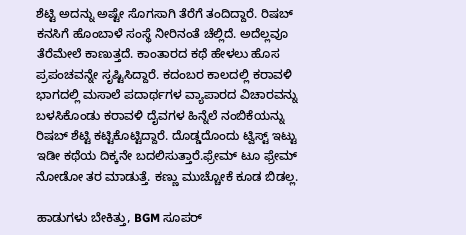ಶೆಟ್ಟಿ ಅದನ್ನು ಅಷ್ಟೇ ಸೊಗಸಾಗಿ ತೆರೆಗೆ ತಂದಿದ್ದಾರೆ. ರಿಷಬ್ ಕನಸಿಗೆ ಹೊಂಬಾಳೆ ಸಂಸ್ಥೆ ನೀರಿನಂತೆ ಚೆಲ್ಲಿದೆ. ಅದೆಲ್ಲವೂ ತೆರೆಮೇಲೆ ಕಾಣುತ್ತದೆ. ಕಾಂತಾರದ ಕಥೆ ಹೇಳಲು ಹೊಸ ಪ್ರಪಂಚವನ್ನೇ ಸೃಷ್ಟಿಸಿದ್ದಾರೆ. ಕದಂಬರ ಕಾಲದಲ್ಲಿ ಕರಾವಳಿ ಭಾಗದಲ್ಲಿ ಮಸಾಲೆ ಪದಾರ್ಥಗಳ ವ್ಯಾಪಾರದ ವಿಚಾರವನ್ನು ಬಳಸಿಕೊಂಡು ಕರಾವಳಿ ದೈವಗಳ ಹಿನ್ನೆಲೆ ನಂಬಿಕೆಯನ್ನು ರಿಷಬ್ ಶೆಟ್ಟಿ ಕಟ್ಟಿಕೊಟ್ಟಿದ್ದಾರೆ. ದೊಡ್ಡದೊಂದು ಟ್ವಿಸ್ಟ್ ಇಟ್ಟು ಇಡೀ ಕಥೆಯ ದಿಕ್ಕನೇ ಬದಲಿಸುತ್ತಾರೆ.ಫ್ರೇಮ್ ಟೂ ಫ್ರೇಮ್ ನೋಡೋ ತರ ಮಾಡುತ್ತೆ. ಕಣ್ಣು ಮುಚ್ಚೋಕೆ ಕೂಡ ಬಿಡಲ್ಲ.

ಹಾಡುಗಳು ಬೇಕಿತ್ತು, BGM ಸೂಪರ್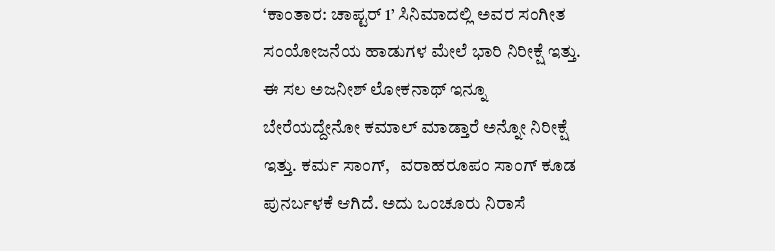‘ಕಾಂತಾರ: ಚಾಪ್ಟರ್ 1’ ಸಿನಿಮಾದಲ್ಲಿ ಅವರ ಸಂಗೀತ ಸಂಯೋಜನೆಯ ಹಾಡುಗಳ ಮೇಲೆ ಭಾರಿ ನಿರೀಕ್ಷೆ ಇತ್ತು. ಈ ಸಲ ಅಜನೀಶ್ ಲೋಕನಾಥ್ ಇನ್ನೂ ಬೇರೆಯದ್ದೇನೋ ಕಮಾಲ್ ಮಾಡ್ತಾರೆ ಅನ್ನೋ ನಿರೀಕ್ಷೆ ಇತ್ತು. ಕರ್ಮ ಸಾಂಗ್,   ವರಾಹರೂಪಂ ಸಾಂಗ್ ಕೂಡ ಪುನರ್ಬಳಕೆ ಆಗಿದೆ. ಅದು ಒಂಚೂರು ನಿರಾಸೆ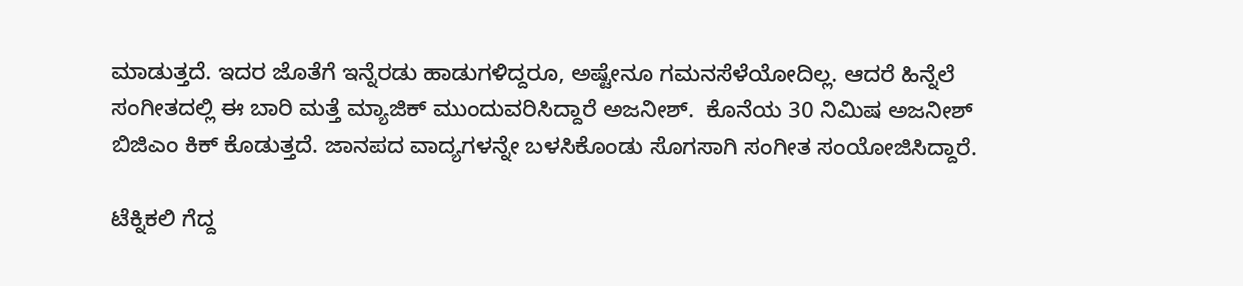ಮಾಡುತ್ತದೆ. ಇದರ ಜೊತೆಗೆ ಇನ್ನೆರಡು ಹಾಡುಗಳಿದ್ದರೂ, ಅಷ್ಟೇನೂ ಗಮನಸೆಳೆಯೋದಿಲ್ಲ. ಆದರೆ ಹಿನ್ನೆಲೆ ಸಂಗೀತದಲ್ಲಿ ಈ ಬಾರಿ ಮತ್ತೆ ಮ್ಯಾಜಿಕ್ ಮುಂದುವರಿಸಿದ್ದಾರೆ ಅಜನೀಶ್.  ಕೊನೆಯ 30 ನಿಮಿಷ ಅಜನೀಶ್ ಬಿಜಿಎಂ ಕಿಕ್ ಕೊಡುತ್ತದೆ. ಜಾನಪದ ವಾದ್ಯಗಳನ್ನೇ ಬಳಸಿಕೊಂಡು ಸೊಗಸಾಗಿ ಸಂಗೀತ ಸಂಯೋಜಿಸಿದ್ದಾರೆ.

ಟೆಕ್ನಿಕಲಿ ಗೆದ್ದ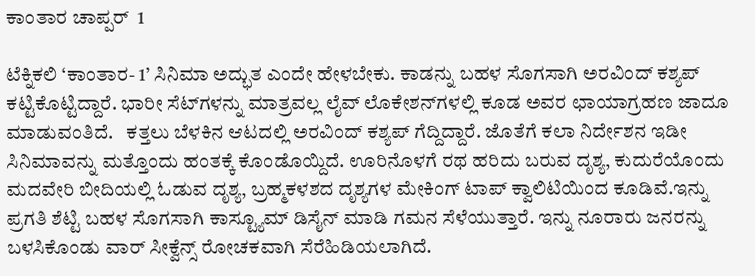ಕಾಂತಾರ ಚಾಪ್ಪರ್  1

ಟೆಕ್ನಿಕಲಿ ‘ಕಾಂತಾರ- 1’ ಸಿನಿಮಾ ಅದ್ಭುತ ಎಂದೇ ಹೇಳಬೇಕು. ಕಾಡನ್ನು ಬಹಳ ಸೊಗಸಾಗಿ ಅರವಿಂದ್ ಕಶ್ಯಪ್ ಕಟ್ಟಿಕೊಟ್ಟಿದ್ದಾರೆ. ಭಾರೀ ಸೆಟ್‌ಗಳನ್ನು ಮಾತ್ರವಲ್ಲ ಲೈವ್ ಲೊಕೇಶನ್‌ಗಳಲ್ಲಿ ಕೂಡ ಅವರ ಛಾಯಾಗ್ರಹಣ ಜಾದೂ ಮಾಡುವಂತಿದೆ.   ಕತ್ತಲು ಬೆಳಕಿನ ಆಟದಲ್ಲಿ ಅರವಿಂದ್ ಕಶ್ಯಪ್ ಗೆದ್ದಿದ್ದಾರೆ. ಜೊತೆಗೆ ಕಲಾ ನಿರ್ದೇಶನ ಇಡೀ ಸಿನಿಮಾವನ್ನು ಮತ್ತೊಂದು ಹಂತಕ್ಕೆ ಕೊಂಡೊಯ್ದಿದೆ. ಊರಿನೊಳಗೆ ರಥ ಹರಿದು ಬರುವ ದೃಶ್ಯ, ಕುದುರೆಯೊಂದು ಮದವೇರಿ ಬೀದಿಯಲ್ಲಿ ಓಡುವ ದೃಶ್ಯ, ಬ್ರಹ್ಮಕಳಶದ ದೃಶ್ಯಗಳ ಮೇಕಿಂಗ್ ಟಾಪ್ ಕ್ವಾಲಿಟಿಯಿಂದ ಕೂಡಿವೆ.ಇನ್ನು ಪ್ರಗತಿ ಶೆಟ್ಟಿ ಬಹಳ ಸೊಗಸಾಗಿ ಕಾಸ್ಟ್ಯೂಮ್ ಡಿಸೈನ್ ಮಾಡಿ ಗಮನ ಸೆಳೆಯುತ್ತಾರೆ. ಇನ್ನು ನೂರಾರು ಜನರನ್ನು ಬಳಸಿಕೊಂಡು ವಾರ್ ಸೀಕ್ವೆನ್ಸ್ ರೋಚಕವಾಗಿ ಸೆರೆಹಿಡಿಯಲಾಗಿದೆ.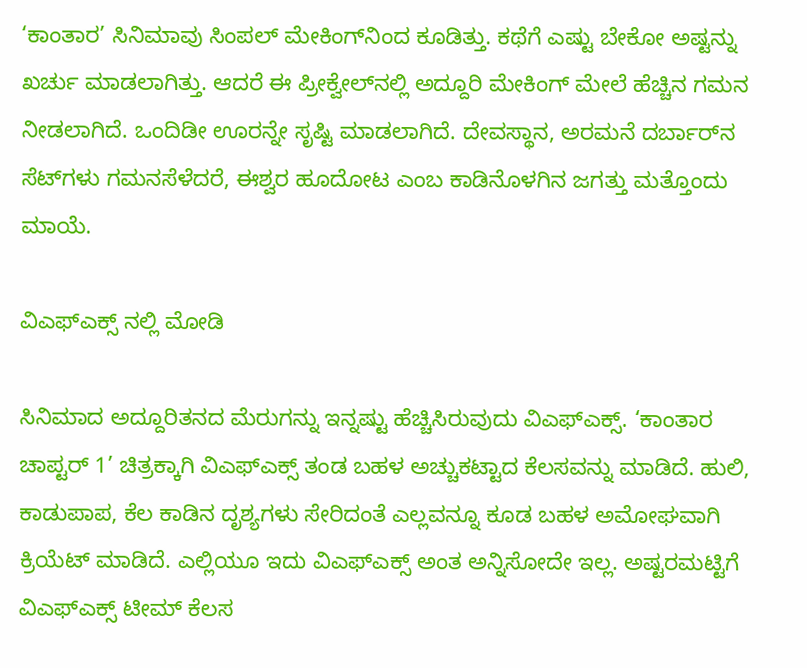‘ಕಾಂತಾರ’ ಸಿನಿಮಾವು ಸಿಂಪಲ್ ಮೇಕಿಂಗ್‌ನಿಂದ ಕೂಡಿತ್ತು. ಕಥೆಗೆ ಎಷ್ಟು ಬೇಕೋ ಅಷ್ಟನ್ನು ಖರ್ಚು ಮಾಡಲಾಗಿತ್ತು. ಆದರೆ ಈ ಪ್ರೀಕ್ವೇಲ್‌ನಲ್ಲಿ ಅದ್ದೂರಿ ಮೇಕಿಂಗ್‌ ಮೇಲೆ ಹೆಚ್ಚಿನ ಗಮನ ನೀಡಲಾಗಿದೆ. ಒಂದಿಡೀ ಊರನ್ನೇ ಸೃಷ್ಟಿ ಮಾಡಲಾಗಿದೆ. ದೇವಸ್ಥಾನ, ಅರಮನೆ ದರ್ಬಾರ್‌ನ ಸೆಟ್‌ಗಳು ಗಮನಸೆಳೆದರೆ, ಈಶ್ವರ ಹೂದೋಟ ಎಂಬ ಕಾಡಿನೊಳಗಿನ ಜಗತ್ತು ಮತ್ತೊಂದು ಮಾಯೆ.

ವಿಎಫ್‌ಎಕ್ಸ್ ನಲ್ಲಿ ಮೋಡಿ

ಸಿನಿಮಾದ ಅದ್ದೂರಿತನದ ಮೆರುಗನ್ನು ಇನ್ನಷ್ಟು ಹೆಚ್ಚಿಸಿರುವುದು ವಿಎಫ್‌ಎಕ್ಸ್. ‘ಕಾಂತಾರ ಚಾಪ್ಟರ್ 1’ ಚಿತ್ರಕ್ಕಾಗಿ ವಿಎಫ್‌ಎಕ್ಸ್ ತಂಡ ಬಹಳ ಅಚ್ಚುಕಟ್ಟಾದ ಕೆಲಸವನ್ನು ಮಾಡಿದೆ. ಹುಲಿ, ಕಾಡುಪಾಪ, ಕೆಲ ಕಾಡಿನ ದೃಶ್ಯಗಳು ಸೇರಿದಂತೆ ಎಲ್ಲವನ್ನೂ ಕೂಡ ಬಹಳ ಅಮೋಘವಾಗಿ ಕ್ರಿಯೆಟ್ ಮಾಡಿದೆ. ಎಲ್ಲಿಯೂ ಇದು ವಿಎಫ್‌ಎಕ್ಸ್ ಅಂತ ಅನ್ನಿಸೋದೇ ಇಲ್ಲ. ಅಷ್ಟರಮಟ್ಟಿಗೆ ವಿಎಫ್‌ಎಕ್ಸ್ ಟೀಮ್ ಕೆಲಸ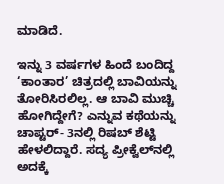ಮಾಡಿದೆ.

ಇನ್ನು 3 ವರ್ಷಗಳ ಹಿಂದೆ ಬಂದಿದ್ದ ‘ಕಾಂತಾರ’ ಚಿತ್ರದಲ್ಲಿ ಬಾವಿಯನ್ನು ತೋರಿಸಿರಲಿಲ್ಲ. ಆ ಬಾವಿ ಮುಚ್ಚಿ ಹೋಗಿದ್ದೇಗೆ? ಎನ್ನುವ ಕಥೆಯನ್ನು ಚಾಪ್ಟರ್‌- 3ನಲ್ಲಿ ರಿಷಬ್ ಶೆಟ್ಟಿ ಹೇಳಲಿದ್ದಾರೆ. ಸದ್ಯ ಪ್ರೀಕ್ವೆಲ್‌ನಲ್ಲಿ ಅದಕ್ಕೆ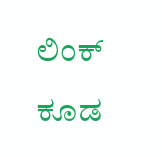ಲಿಂಕ್ ಕೂಡ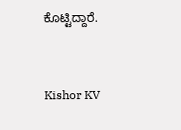ಕೊಟ್ಟಿದ್ದಾರೆ.



Kishor KV